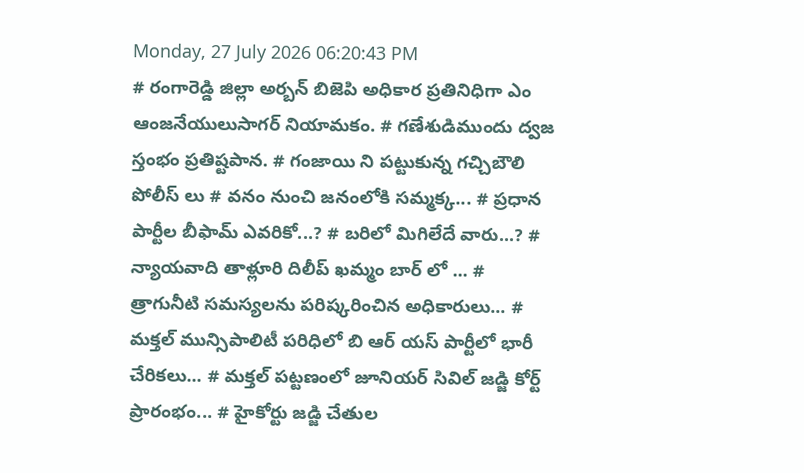Monday, 27 July 2026 06:20:43 PM
# రంగారెడ్డి జిల్లా అర్బన్ బిజెపి అధికార ప్రతినిధిగా ఎం ఆంజనేయులుసాగర్ నియామకం. # గణేశుడిముందు ద్వజ స్తంభం ప్రతిష్టపాన. # గంజాయి ని పట్టుకున్న గచ్చిబౌలి పోలీస్ లు # వనం నుంచి జనంలోకి సమ్మక్క... # ప్రధాన పార్టీల బీఫామ్ ఎవరికో...? # బరిలో మిగిలేదే వారు...? # న్యాయవాది తాళ్లూరి దిలీప్ ఖమ్మం బార్ లో ... # త్రాగునీటి సమస్యలను పరిష్కరించిన అధికారులు... # మక్తల్ మున్సిపాలిటీ పరిధిలో బి ఆర్ యస్ పార్టీలో భారీ చేరికలు... # మక్తల్ పట్టణంలో జూనియర్ సివిల్ జడ్జి కోర్ట్ ప్రారంభం... # హైకోర్టు జడ్జి చేతుల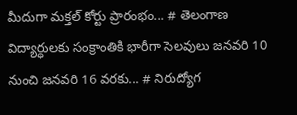మీదుగా మక్తల్ కోర్టు ప్రారంభం... # తెలంగాణ విద్యార్ధులకు సంక్రాంతికి భారీగా సెలవులు జనవరి 10 నుంచి జనవరి 16 వరకు... # నిరుద్యోగ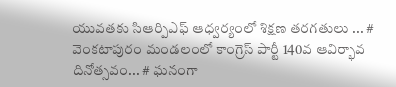యువతకు సిఆర్పిఎఫ్ ఆధ్వర్యంలో శిక్షణ తరగతులు ... # వెంకటాపురం మండలంలో కాంగ్రెస్ పార్టీ 140వ ఆవిర్భావ దినోత్సవం... # ఘనంగా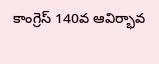కాంగ్రెస్ 140వ ఆవిర్భావ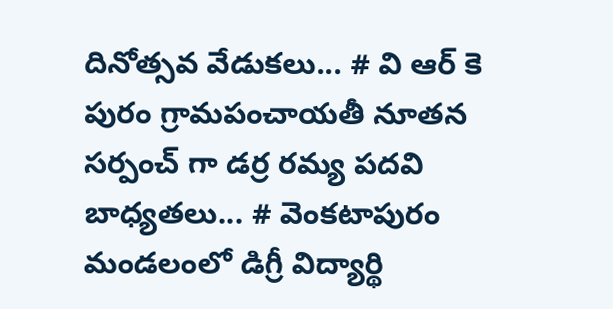దినోత్సవ వేడుకలు... # వి ఆర్ కె పురం గ్రామపంచాయతీ నూతన సర్పంచ్ గా డర్ర రమ్య పదవి బాధ్యతలు... # వెంకటాపురం మండలంలో డిగ్రీ విద్యార్థి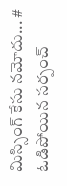మిస్సింగ్ కేసు నమోదు... # ఓడిపోయిన సర్పంచ్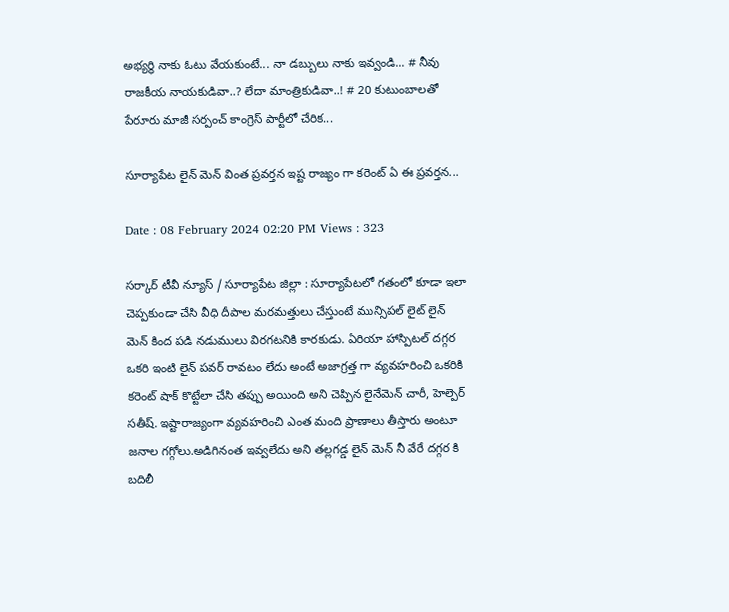అభ్యర్థి నాకు ఓటు వేయకుంటే... నా డబ్బులు నాకు ఇవ్వండి... # నీవు రాజకీయ నాయకుడివా..? లేదా మాంత్రికుడివా..! # 20 కుటుంబాలతో పేరూరు మాజీ సర్పంచ్ కాంగ్రెస్ పార్టీలో చేరిక...

సూర్యాపేట లైన్ మెన్ వింత ప్రవర్తన ఇష్ట రాజ్యం గా కరెంట్ ఏ ఈ ప్రవర్తన...

Date : 08 February 2024 02:20 PM Views : 323

సర్కార్ టీవీ న్యూస్ / సూర్యాపేట జిల్లా : సూర్యాపేటలో గతంలో కూడా ఇలా చెప్పకుండా చేసి వీధి దీపాల మరమత్తులు చేస్తుంటే మున్సిపల్ లైట్ లైన్ మెన్ కింద పడి నడుములు విరగటనికి కారకుడు. ఏరియా హాస్పిటల్ దగ్గర ఒకరి ఇంటి లైన్ పవర్ రావటం లేదు అంటే అజాగ్రత్త గా వ్యవహరించి ఒకరికి కరెంట్ షాక్ కొట్టేలా చేసి తప్పు అయింది అని చెప్పిన లైనేమెన్ చారీ, హెల్పెర్ సతీష్. ఇష్టారాజ్యంగా వ్యవహరించి ఎంత మంది ప్రాణాలు తీస్తారు అంటూ జనాల గగ్గోలు.అడిగినంత ఇవ్వలేదు అని తల్లగడ్డ లైన్ మెన్ నీ వేరే దగ్గర కి బదిలీ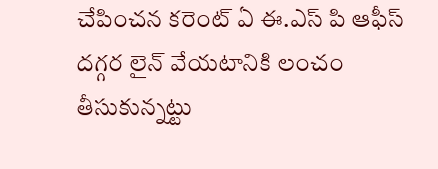చేపించన కరెంట్ ఏ ఈ.ఎస్ పి ఆఫీస్ దగ్గర లైన్ వేయటానికి లంచం తీసుకున్నట్టు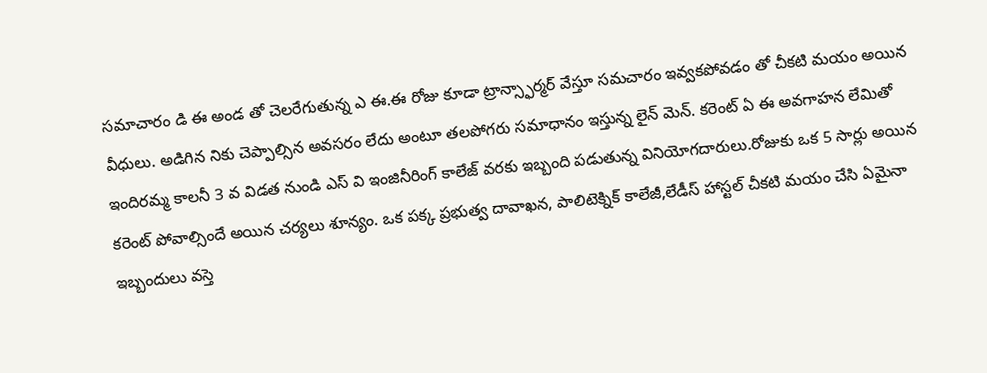సమాచారం డి ఈ అండ తో చెలరేగుతున్న ఎ ఈ.ఈ రోజు కూడా ట్రాన్స్ఫార్మర్ వేస్తూ సమచారం ఇవ్వకపోవడం తో చీకటి మయం అయిన వీధులు. అడిగిన నికు చెప్పాల్సిన అవసరం లేదు అంటూ తలపోగరు సమాధానం ఇస్తున్న లైన్ మెన్. కరెంట్ ఏ ఈ అవగాహన లేమితో ఇందిరమ్మ కాలనీ 3 వ విడత నుండి ఎస్ వి ఇంజినీరింగ్ కాలేజ్ వరకు ఇబ్బంది పడుతున్న వినియోగదారులు.రోజుకు ఒక 5 సార్లు అయిన కరెంట్ పోవాల్సిందే అయిన చర్యలు శూన్యం. ఒక పక్క ప్రభుత్వ దావాఖన, పాలిటెక్నిక్ కాలేజీ,లేడీస్ హాస్టల్ చీకటి మయం చేసి ఏమైనా ఇబ్బందులు వస్తె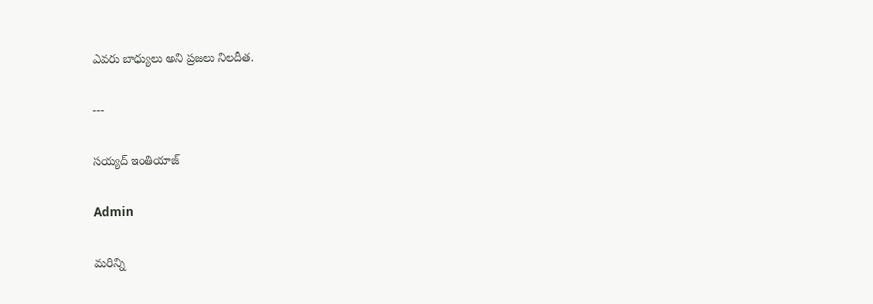ఎవరు బాధ్యులు అని ప్రజలు నిలదీత.

---

సయ్యద్ ఇంతియాజ్

Admin

మరిన్ని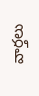వార్తలు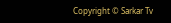Copyright © Sarkar Tv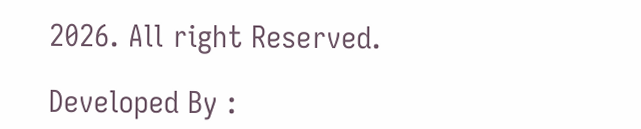2026. All right Reserved.

Developed By :